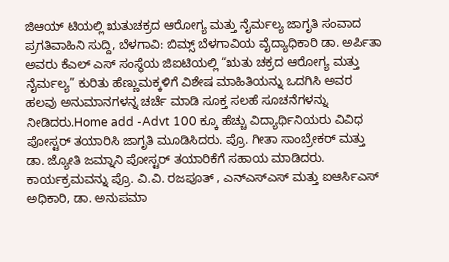ಜಿಆಯ್ ಟಿಯಲ್ಲಿ ಋತುಚಕ್ರದ ಆರೋಗ್ಯ ಮತ್ತು ನೈರ್ಮಲ್ಯ ಜಾಗೃತಿ ಸಂವಾದ
ಪ್ರಗತಿವಾಹಿನಿ ಸುದ್ದಿ, ಬೆಳಗಾವಿ: ಬಿಮ್ಸ್ ಬೆಳಗಾವಿಯ ವೈದ್ಯಾಧಿಕಾರಿ ಡಾ. ಅರ್ಪಿತಾ ಅವರು ಕೆಎಲ್ ಎಸ್ ಸಂಸ್ಥೆಯ ಜಿಐಟಿಯಲ್ಲಿ “ಋತು ಚಕ್ರದ ಆರೋಗ್ಯ ಮತ್ತು ನೈರ್ಮಲ್ಯ” ಕುರಿತು ಹೆಣ್ಣುಮಕ್ಕಳಿಗೆ ವಿಶೇಷ ಮಾಹಿತಿಯನ್ನು ಒದಗಿಸಿ ಅವರ ಹಲವು ಅನುಮಾನಗಳನ್ನ ಚರ್ಚೆ ಮಾಡಿ ಸೂಕ್ತ ಸಲಹೆ ಸೂಚನೆಗಳನ್ನು ನೀಡಿದರು.Home add -Advt 100 ಕ್ಕೂ ಹೆಚ್ಚು ವಿದ್ಯಾರ್ಥಿನಿಯರು ವಿವಿಧ ಪೋಸ್ಟರ್ ತಯಾರಿಸಿ ಜಾಗೃತಿ ಮೂಡಿಸಿದರು. ಪ್ರೊ. ಗೀತಾ ಸಾಂಬ್ರೇಕರ್ ಮತ್ತು ಡಾ. ಜ್ಯೋತಿ ಜಮ್ನಾನಿ ಪೋಸ್ಟರ್ ತಯಾರಿಕೆಗೆ ಸಹಾಯ ಮಾಡಿದರು. ಕಾರ್ಯಕ್ರಮವನ್ನು ಪ್ರೊ. ವಿ.ವಿ. ರಜಪೂತ್ , ಎನ್ಎಸ್ಎಸ್ ಮತ್ತು ಐಆರ್ಸಿಎಸ್ ಅಧಿಕಾರಿ, ಡಾ. ಅನುಪಮಾ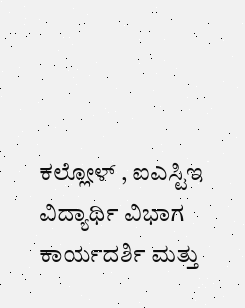ಕಲ್ಲೋಳ್ , ಐಎಸ್ಟಿಇ ವಿದ್ಯಾರ್ಥಿ ವಿಭಾಗ ಕಾರ್ಯದರ್ಶಿ ಮತ್ತು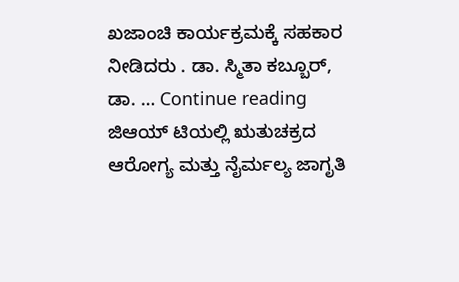ಖಜಾಂಚಿ ಕಾರ್ಯಕ್ರಮಕ್ಕೆ ಸಹಕಾರ ನೀಡಿದರು . ಡಾ. ಸ್ಮಿತಾ ಕಬ್ಬೂರ್, ಡಾ. … Continue reading ಜಿಆಯ್ ಟಿಯಲ್ಲಿ ಋತುಚಕ್ರದ ಆರೋಗ್ಯ ಮತ್ತು ನೈರ್ಮಲ್ಯ ಜಾಗೃತಿ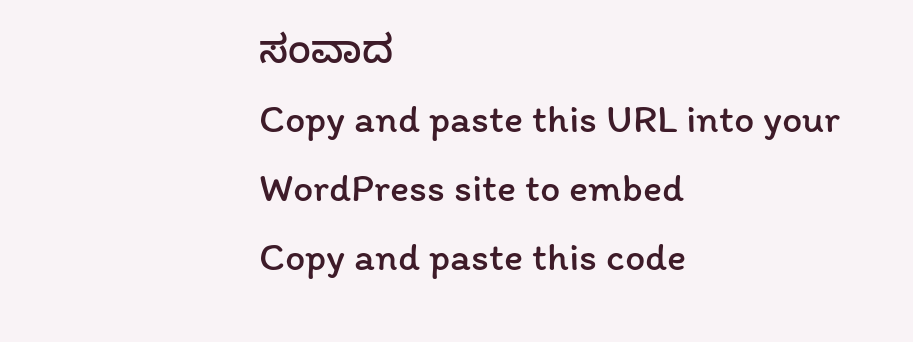ಸಂವಾದ
Copy and paste this URL into your WordPress site to embed
Copy and paste this code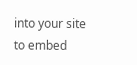into your site to embed